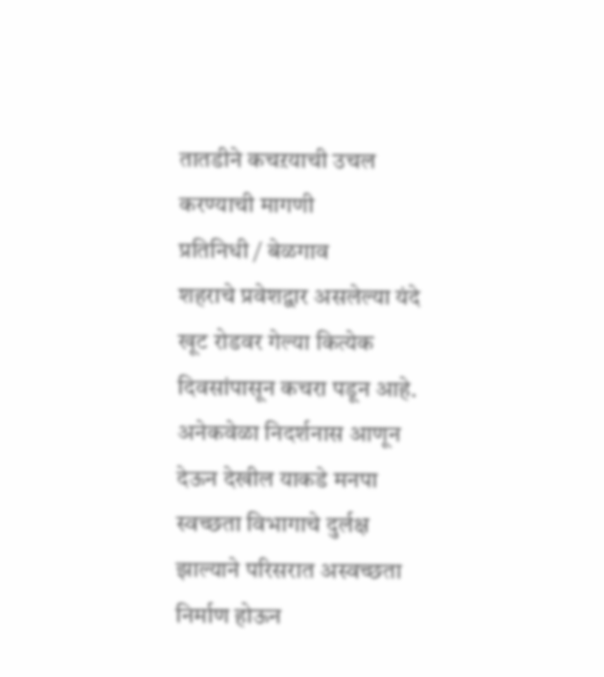तातडीने कचऱयाची उचल करण्याची मागणी
प्रतिनिधी / बेळगाव
शहराचे प्रवेशद्वार असलेल्या यंदे खूट रोडवर गेल्या कित्येक दिवसांपासून कचरा पडून आहे. अनेकवेळा निदर्शनास आणून देऊन देखील याकडे मनपा स्वच्छता विभागाचे दुर्लक्ष झाल्याने परिसरात अस्वच्छता निर्माण होऊन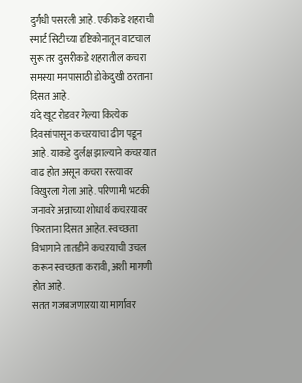दुर्गंधी पसरली आहे. एकीकडे शहराची स्मार्ट सिटीच्या दृष्टिकोनातून वाटचाल सुरू तर दुसरीकडे शहरातील कचरा समस्या मनपासाठी डोकेदुखी ठरताना दिसत आहे.
यंदे खूट रोडवर गेल्या कित्येक दिवसांपासून कचऱयाचा ढीग पडून आहे. याकडे दुर्लक्ष झाल्याने कचऱयात वाढ होत असून कचरा रस्त्यावर विखुरला गेला आहे. परिणामी भटकी जनावरे अन्नाच्या शोधार्थ कचऱयावर फिरताना दिसत आहेत. स्वच्छता विभागाने तातडीने कचऱयाची उचल करून स्वच्छता करावी, अशी मागणी होत आहे.
सतत गजबजणाऱया या मार्गावर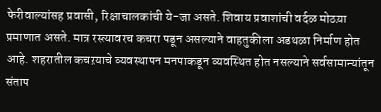फेरीवाल्यांसह प्रवासी, रिक्षाचालकांची ये-जा असते. शिवाय प्रवाशांची वर्दळ मोठय़ा प्रमाणात असते. मात्र रस्त्यावरच कचरा पडून असल्याने वाहतुकीला अडथळा निर्माण होत आहे. शहरातील कचऱयाचे व्यवस्थापन मनपाकडून व्यवस्थित होत नसल्याने सर्वसामान्यांतून संताप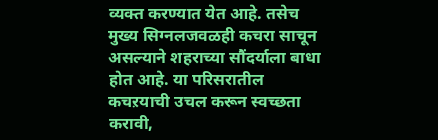व्यक्त करण्यात येत आहे. तसेच मुख्य सिग्नलजवळही कचरा साचून असल्याने शहराच्या सौंदर्याला बाधा होत आहे. या परिसरातील कचऱयाची उचल करून स्वच्छता करावी,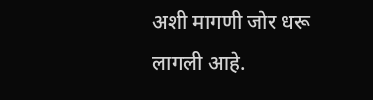अशी मागणी जोर धरू लागली आहे.